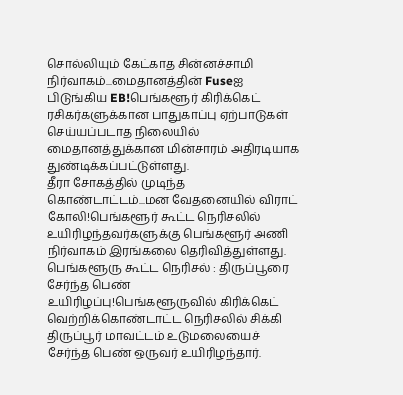சொல்லியும் கேட்காத சின்னச்சாமி நிர்வாகம்...மைதானத்தின் Fuseஐ பிடுங்கிய EB!பெங்களூர் கிரிக்கெட் ரசிகர்களுக்கான பாதுகாப்பு ஏற்பாடுகள் செய்யப்படாத நிலையில் மைதானத்துக்கான மின்சாரம் அதிரடியாக துண்டிக்கப்பட்டுள்ளது.
தீரா சோகத்தில் முடிந்த கொண்டாட்டம்...மன வேதனையில் விராட் கோலி!பெங்களூர் கூட்ட நெரிசலில் உயிரிழந்தவர்களுக்கு பெங்களூர் அணி நிர்வாகம் இரங்கலை தெரிவித்துள்ளது.
பெங்களூரு கூட்ட நெரிசல் : திருப்பூரை சேர்ந்த பெண் உயிரிழப்பு!பெங்களூருவில் கிரிக்கெட் வெற்றிக்கொண்டாட்ட நெரிசலில் சிக்கி திருப்பூர் மாவட்டம் உடுமலையைச் சேர்ந்த பெண் ஒருவர் உயிரிழந்தார்.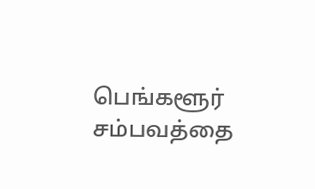பெங்களூர் சம்பவத்தை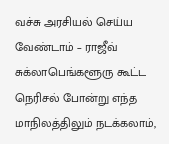வச்சு அரசியல் செய்ய வேண்டாம் – ராஜீவ் சுக்லாபெங்களூரு கூட்ட நெரிசல் போன்று எந்த மாநிலத்திலும் நடக்கலாம்,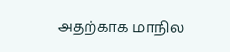அதற்காக மாநில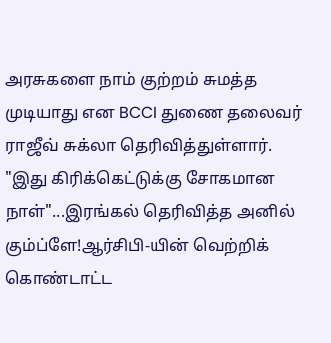அரசுகளை நாம் குற்றம் சுமத்த முடியாது என BCCI துணை தலைவர் ராஜீவ் சுக்லா தெரிவித்துள்ளார்.
"இது கிரிக்கெட்டுக்கு சோகமான நாள்"...இரங்கல் தெரிவித்த அனில் கும்ப்ளே!ஆர்சிபி-யின் வெற்றிக் கொண்டாட்ட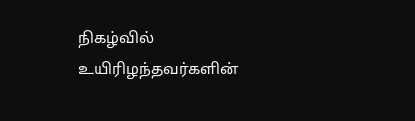நிகழ்வில் உயிரிழந்தவர்களின்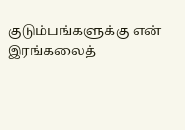குடும்பங்களுக்கு என் இரங்கலைத்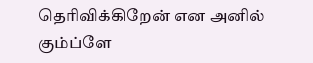தெரிவிக்கிறேன் என அனில் கும்ப்ளே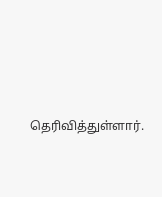தெரிவித்துள்ளார்.